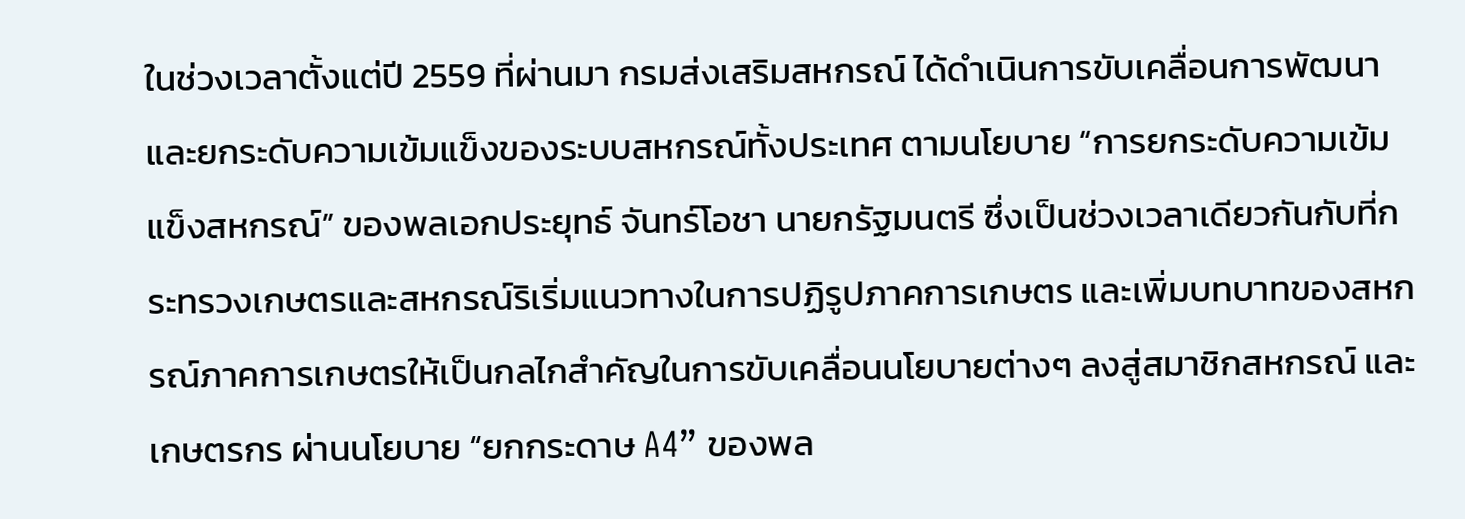ในช่วงเวลาตั้งแต่ปี 2559 ที่ผ่านมา กรมส่งเสริมสหกรณ์ ได้ดำเนินการขับเคลื่อนการพัฒนาและยกระดับความเข้มแข็งของระบบสหกรณ์ทั้งประเทศ ตามนโยบาย “การยกระดับความเข้มแข็งสหกรณ์” ของพลเอกประยุทธ์ จันทร์โอชา นายกรัฐมนตรี ซึ่งเป็นช่วงเวลาเดียวกันกับที่กระทรวงเกษตรและสหกรณ์ริเริ่มแนวทางในการปฏิรูปภาคการเกษตร และเพิ่มบทบาทของสหกรณ์ภาคการเกษตรให้เป็นกลไกสำคัญในการขับเคลื่อนนโยบายต่างๆ ลงสู่สมาชิกสหกรณ์ และเกษตรกร ผ่านนโยบาย “ยกกระดาษ A4” ของพล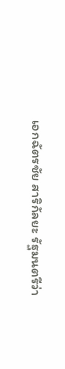เอกฉัตรชัย สาริกัลยะ รัฐมนตรีว่า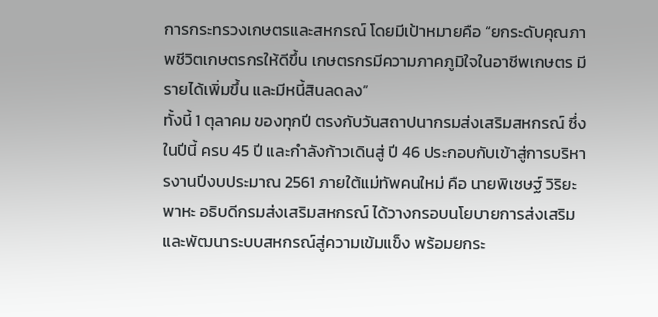การกระทรวงเกษตรและสหกรณ์ โดยมีเป้าหมายคือ “ยกระดับคุณภาพชีวิตเกษตรกรให้ดีขึ้น เกษตรกรมีความภาคภูมิใจในอาชีพเกษตร มีรายได้เพิ่มขึ้น และมีหนี้สินลดลง”
ทั้งนี้ 1 ตุลาคม ของทุกปี ตรงกับวันสถาปนากรมส่งเสริมสหกรณ์ ซึ่งในปีนี้ ครบ 45 ปี และกำลังก้าวเดินสู่ ปี 46 ประกอบกับเข้าสู่การบริหารงานปีงบประมาณ 2561 ภายใต้แม่ทัพคนใหม่ คือ นายพิเชษฐ์ วิริยะพาหะ อธิบดีกรมส่งเสริมสหกรณ์ ได้วางกรอบนโยบายการส่งเสริมและพัฒนาระบบสหกรณ์สู่ความเข้มแข็ง พร้อมยกระ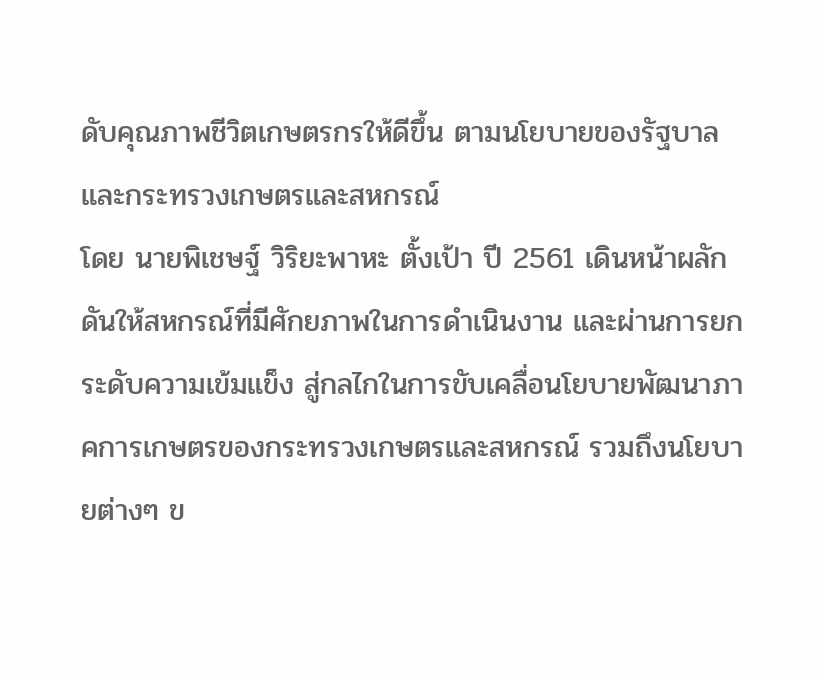ดับคุณภาพชีวิตเกษตรกรให้ดีขึ้น ตามนโยบายของรัฐบาล และกระทรวงเกษตรและสหกรณ์
โดย นายพิเชษฐ์ วิริยะพาหะ ตั้งเป้า ปี 2561 เดินหน้าผลักดันให้สหกรณ์ที่มีศักยภาพในการดำเนินงาน และผ่านการยกระดับความเข้มแข็ง สู่กลไกในการขับเคลื่อนโยบายพัฒนาภาคการเกษตรของกระทรวงเกษตรและสหกรณ์ รวมถึงนโยบายต่างๆ ข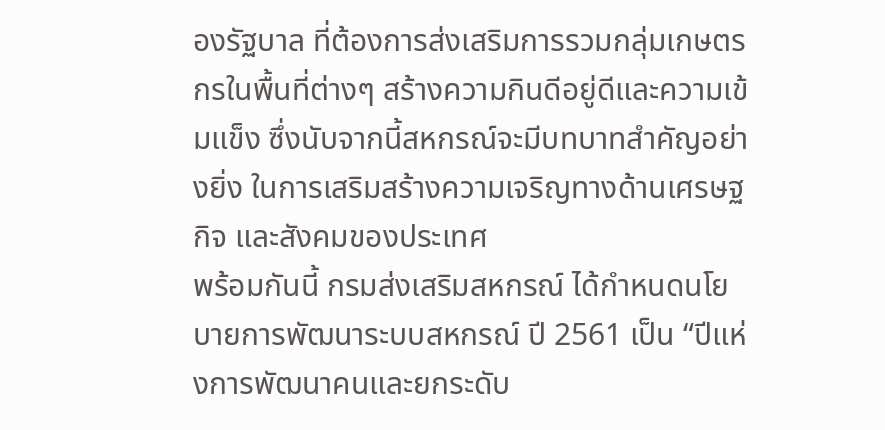องรัฐบาล ที่ต้องการส่งเสริมการรวมกลุ่มเกษตรกรในพื้นที่ต่างๆ สร้างความกินดีอยู่ดีและความเข้มแข็ง ซึ่งนับจากนี้สหกรณ์จะมีบทบาทสำคัญอย่างยิ่ง ในการเสริมสร้างความเจริญทางด้านเศรษฐกิจ และสังคมของประเทศ
พร้อมกันนี้ กรมส่งเสริมสหกรณ์ ได้กำหนดนโยบายการพัฒนาระบบสหกรณ์ ปี 2561 เป็น “ปีแห่งการพัฒนาคนและยกระดับ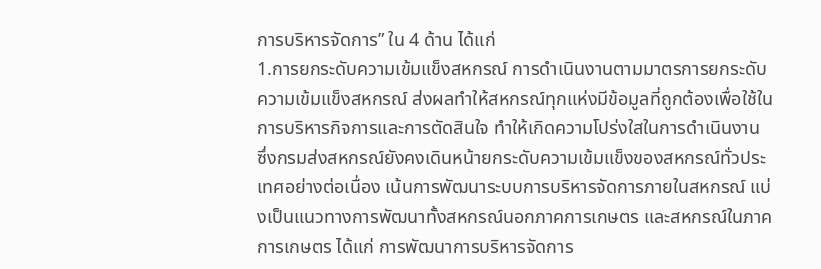การบริหารจัดการ” ใน 4 ด้าน ได้แก่
1.การยกระดับความเข้มแข็งสหกรณ์ การดำเนินงานตามมาตรการยกระดับความเข้มแข็งสหกรณ์ ส่งผลทำให้สหกรณ์ทุกแห่งมีข้อมูลที่ถูกต้องเพื่อใช้ในการบริหารกิจการและการตัดสินใจ ทำให้เกิดความโปร่งใสในการดำเนินงาน ซึ่งกรมส่งสหกรณ์ยังคงเดินหน้ายกระดับความเข้มแข็งของสหกรณ์ทั่วประเทศอย่างต่อเนื่อง เน้นการพัฒนาระบบการบริหารจัดการภายในสหกรณ์ แบ่งเป็นแนวทางการพัฒนาทั้งสหกรณ์นอกภาคการเกษตร และสหกรณ์ในภาคการเกษตร ได้แก่ การพัฒนาการบริหารจัดการ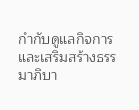กำกับดูแลกิจการ และเสริมสร้างธรรมาภิบา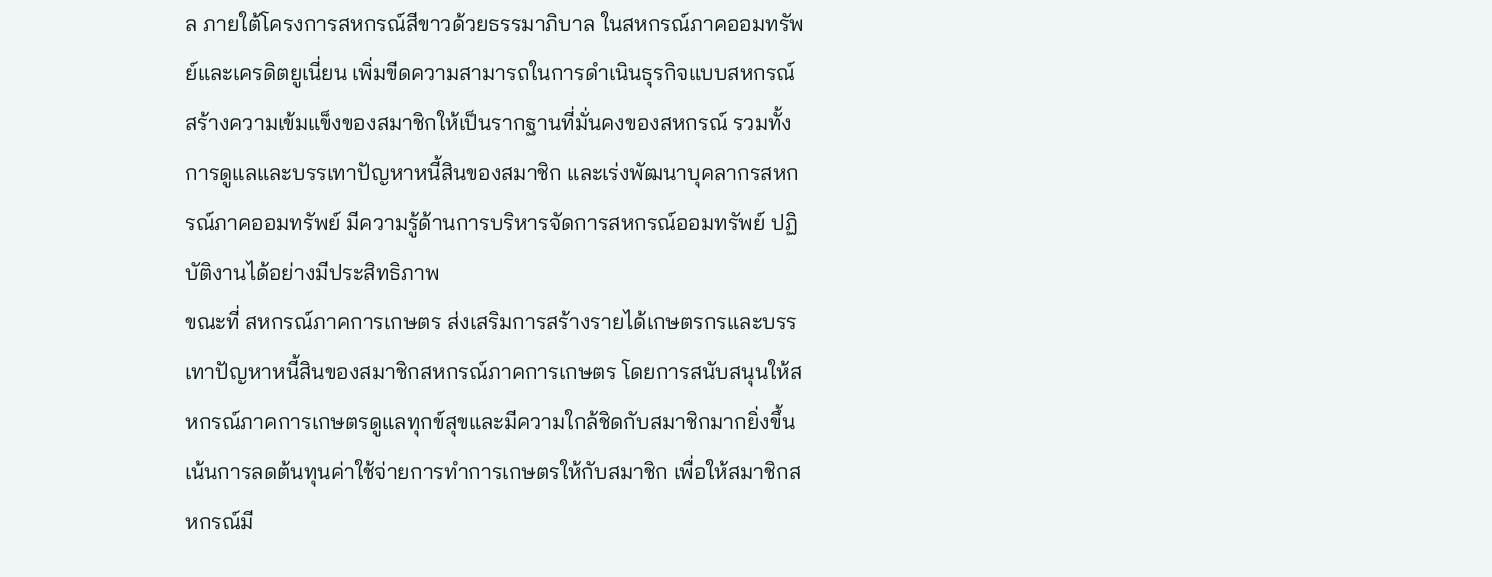ล ภายใต้โครงการสหกรณ์สีขาวด้วยธรรมาภิบาล ในสหกรณ์ภาคออมทรัพย์และเครดิตยูเนี่ยน เพิ่มขีดความสามารถในการดำเนินธุรกิจแบบสหกรณ์ สร้างความเข้มแข็งของสมาชิกให้เป็นรากฐานที่มั่นคงของสหกรณ์ รวมทั้งการดูแลและบรรเทาปัญหาหนี้สินของสมาชิก และเร่งพัฒนาบุคลากรสหกรณ์ภาคออมทรัพย์ มีความรู้ด้านการบริหารจัดการสหกรณ์ออมทรัพย์ ปฏิบัติงานได้อย่างมีประสิทธิภาพ
ขณะที่ สหกรณ์ภาคการเกษตร ส่งเสริมการสร้างรายได้เกษตรกรและบรรเทาปัญหาหนี้สินของสมาชิกสหกรณ์ภาคการเกษตร โดยการสนับสนุนให้สหกรณ์ภาคการเกษตรดูแลทุกข์สุขและมีความใกล้ชิดกับสมาชิกมากยิ่งขึ้น เน้นการลดต้นทุนค่าใช้จ่ายการทำการเกษตรให้กับสมาชิก เพื่อให้สมาชิกสหกรณ์มี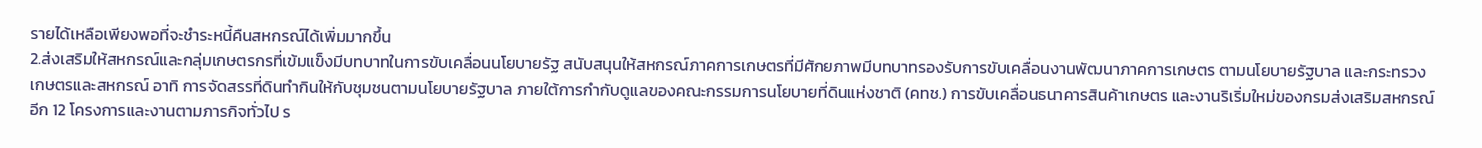รายได้เหลือเพียงพอที่จะชำระหนี้คืนสหกรณ์ได้เพิ่มมากขึ้น
2.ส่งเสริมให้สหกรณ์และกลุ่มเกษตรกรที่เข้มแข็งมีบทบาทในการขับเคลื่อนนโยบายรัฐ สนับสนุนให้สหกรณ์ภาคการเกษตรที่มีศักยภาพมีบทบาทรองรับการขับเคลื่อนงานพัฒนาภาคการเกษตร ตามนโยบายรัฐบาล และกระทรวงเกษตรและสหกรณ์ อาทิ การจัดสรรที่ดินทำกินให้กับชุมชนตามนโยบายรัฐบาล ภายใต้การกำกับดูแลของคณะกรรมการนโยบายที่ดินแห่งชาติ (คทช.) การขับเคลื่อนธนาคารสินค้าเกษตร และงานริเริ่มใหม่ของกรมส่งเสริมสหกรณ์อีก 12 โครงการและงานตามภารกิจทั่วไป ร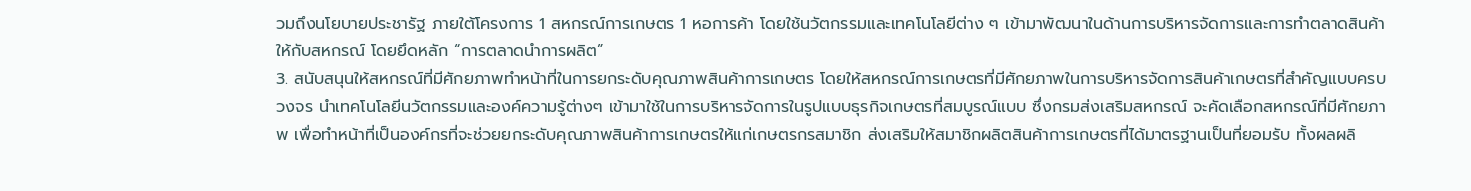วมถึงนโยบายประชารัฐ ภายใต้โครงการ 1 สหกรณ์การเกษตร 1 หอการค้า โดยใช้นวัตกรรมและเทคโนโลยีต่าง ๆ เข้ามาพัฒนาในด้านการบริหารจัดการและการทำตลาดสินค้าให้กับสหกรณ์ โดยยึดหลัก “การตลาดนำการผลิต”
3. สนับสนุนให้สหกรณ์ที่มีศักยภาพทำหน้าที่ในการยกระดับคุณภาพสินค้าการเกษตร โดยให้สหกรณ์การเกษตรที่มีศักยภาพในการบริหารจัดการสินค้าเกษตรที่สำคัญแบบครบวงจร นำเทคโนโลยีนวัตกรรมและองค์ความรู้ต่างๆ เข้ามาใช้ในการบริหารจัดการในรูปแบบธุรกิจเกษตรที่สมบูรณ์แบบ ซึ่งกรมส่งเสริมสหกรณ์ จะคัดเลือกสหกรณ์ที่มีศักยภาพ เพื่อทำหน้าที่เป็นองค์กรที่จะช่วยยกระดับคุณภาพสินค้าการเกษตรให้แก่เกษตรกรสมาชิก ส่งเสริมให้สมาชิกผลิตสินค้าการเกษตรที่ได้มาตรฐานเป็นที่ยอมรับ ทั้งผลผลิ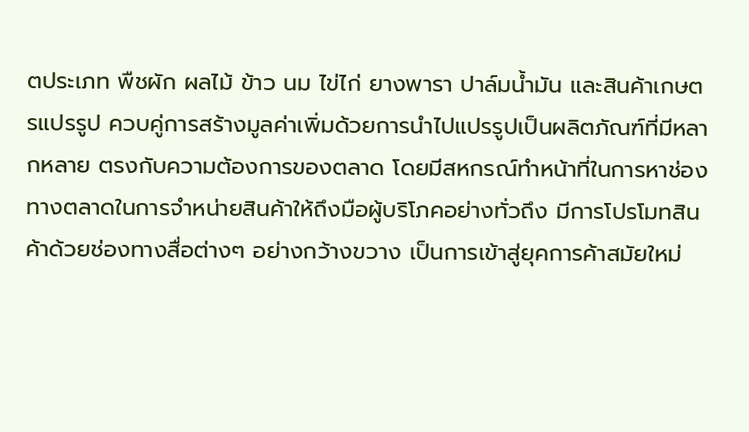ตประเภท พืชผัก ผลไม้ ข้าว นม ไข่ไก่ ยางพารา ปาล์มน้ำมัน และสินค้าเกษตรแปรรูป ควบคู่การสร้างมูลค่าเพิ่มด้วยการนำไปแปรรูปเป็นผลิตภัณฑ์ที่มีหลากหลาย ตรงกับความต้องการของตลาด โดยมีสหกรณ์ทำหน้าที่ในการหาช่องทางตลาดในการจำหน่ายสินค้าให้ถึงมือผู้บริโภคอย่างทั่วถึง มีการโปรโมทสินค้าด้วยช่องทางสื่อต่างๆ อย่างกว้างขวาง เป็นการเข้าสู่ยุคการค้าสมัยใหม่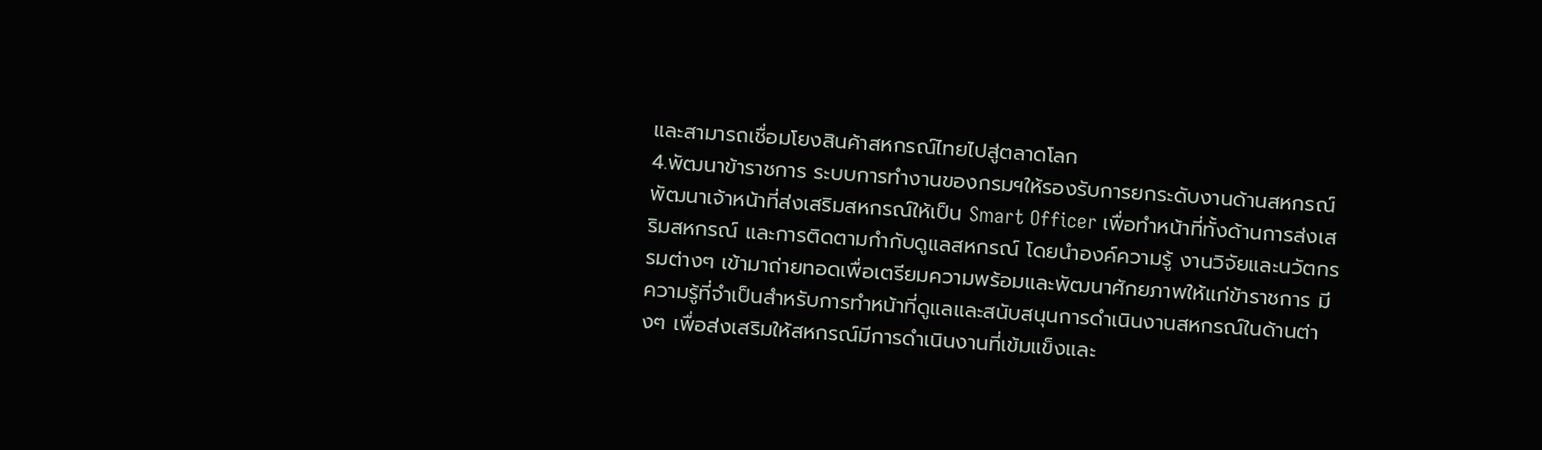และสามารถเชื่อมโยงสินค้าสหกรณ์ไทยไปสู่ตลาดโลก
4.พัฒนาข้าราชการ ระบบการทำงานของกรมฯให้รองรับการยกระดับงานด้านสหกรณ์ พัฒนาเจ้าหน้าที่ส่งเสริมสหกรณ์ให้เป็น Smart Officer เพื่อทำหน้าที่ทั้งด้านการส่งเสริมสหกรณ์ และการติดตามกำกับดูแลสหกรณ์ โดยนำองค์ความรู้ งานวิจัยและนวัตกรรมต่างๆ เข้ามาถ่ายทอดเพื่อเตรียมความพร้อมและพัฒนาศักยภาพให้แก่ข้าราชการ มีความรู้ที่จำเป็นสำหรับการทำหน้าที่ดูแลและสนับสนุนการดำเนินงานสหกรณ์ในด้านต่างๆ เพื่อส่งเสริมให้สหกรณ์มีการดำเนินงานที่เข้มแข็งและ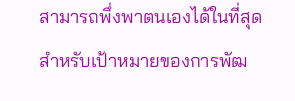สามารถพึ่งพาตนเองได้ในที่สุด
สำหรับเป้าหมายของการพัฒ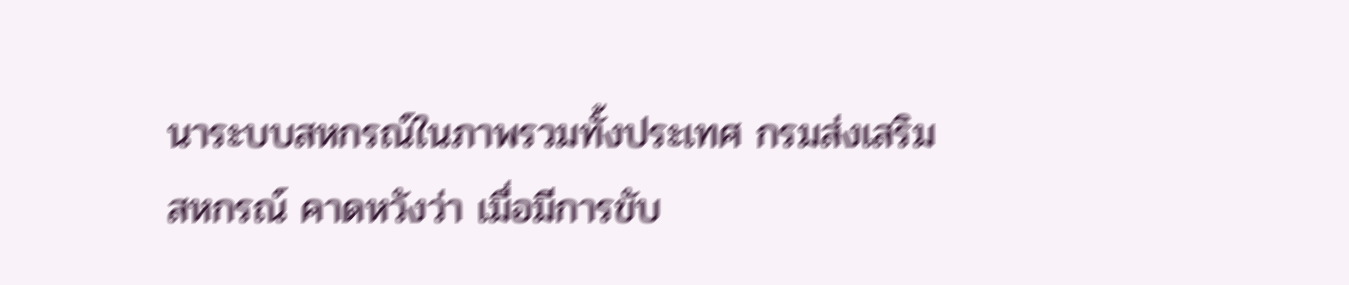นาระบบสหกรณ์ในภาพรวมทั้งประเทศ กรมส่งเสริมสหกรณ์ คาดหวังว่า เมื่อมีการขับ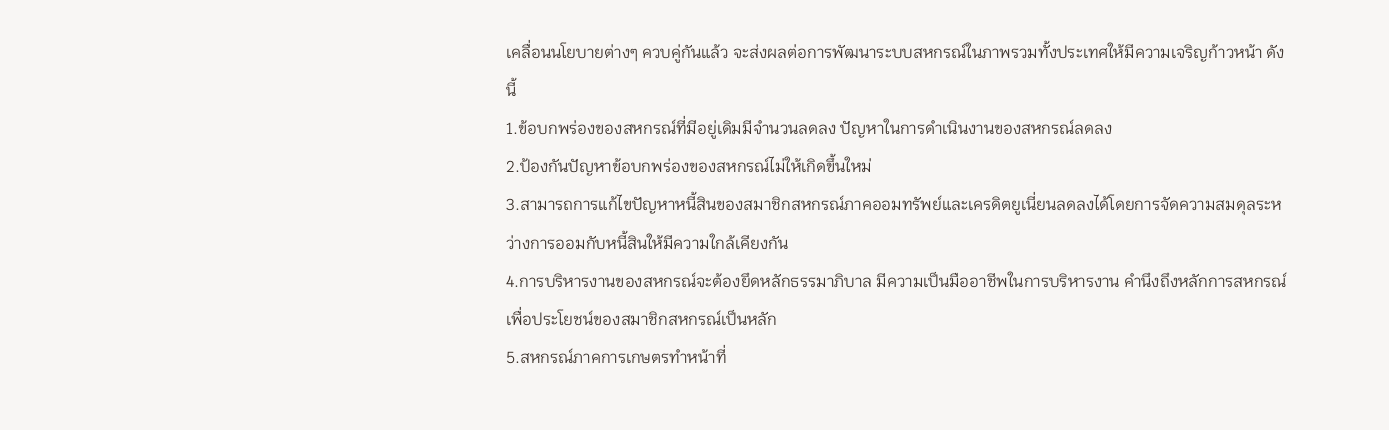เคลื่อนนโยบายต่างๆ ควบคู่กันแล้ว จะส่งผลต่อการพัฒนาระบบสหกรณ์ในภาพรวมทั้งประเทศให้มีความเจริญก้าวหน้า ดังนี้
1.ข้อบกพร่องของสหกรณ์ที่มีอยู่เดิมมีจำนวนลดลง ปัญหาในการดำเนินงานของสหกรณ์ลดลง
2.ป้องกันปัญหาข้อบกพร่องของสหกรณ์ไม่ให้เกิดขึ้นใหม่
3.สามารถการแก้ไขปัญหาหนี้สินของสมาชิกสหกรณ์ภาคออมทรัพย์และเครดิตยูเนี่ยนลดลงได้โดยการจัดความสมดุลระหว่างการออมกับหนี้สินให้มีความใกล้เคียงกัน
4.การบริหารงานของสหกรณ์จะต้องยึดหลักธรรมาภิบาล มีความเป็นมืออาชีพในการบริหารงาน คำนึงถึงหลักการสหกรณ์เพื่อประโยชน์ของสมาชิกสหกรณ์เป็นหลัก
5.สหกรณ์ภาคการเกษตรทำหน้าที่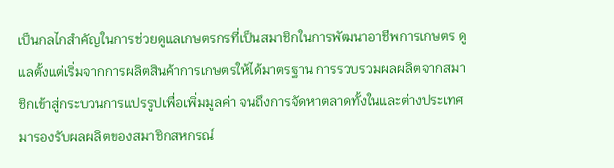เป็นกลไกสำคัญในการช่วยดูแลเกษตรกรที่เป็นสมาชิกในการพัฒนาอาชีพการเกษตร ดูแลตั้งแต่เริ่มจากการผลิตสินค้าการเกษตรให้ได้มาตรฐาน การรวบรวมผลผลิตจากสมาชิกเข้าสู่กระบวนการแปรรูปเพื่อเพิ่มมูลค่า จนถึงการจัดหาตลาดทั้งในและต่างประเทศมารองรับผลผลิตของสมาชิกสหกรณ์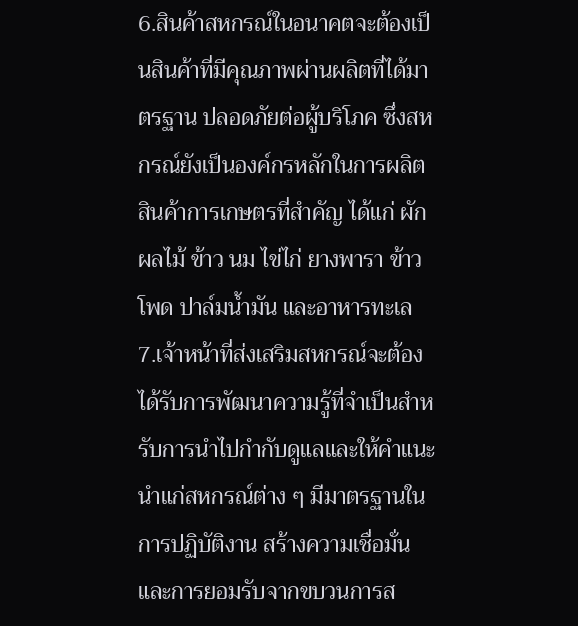6.สินค้าสหกรณ์ในอนาคตจะต้องเป็นสินค้าที่มีคุณภาพผ่านผลิตที่ได้มาตรฐาน ปลอดภัยต่อผู้บริโภค ซึ่งสหกรณ์ยังเป็นองค์กรหลักในการผลิตสินค้าการเกษตรที่สำคัญ ได้แก่ ผัก ผลไม้ ข้าว นม ไข่ไก่ ยางพารา ข้าวโพด ปาล์มน้ำมัน และอาหารทะเล
7.เจ้าหน้าที่ส่งเสริมสหกรณ์จะต้องได้รับการพัฒนาความรู้ที่จำเป็นสำหรับการนำไปกำกับดูแลและให้คำแนะนำแก่สหกรณ์ต่าง ๆ มีมาตรฐานในการปฏิบัติงาน สร้างความเชื่อมั่นและการยอมรับจากขบวนการส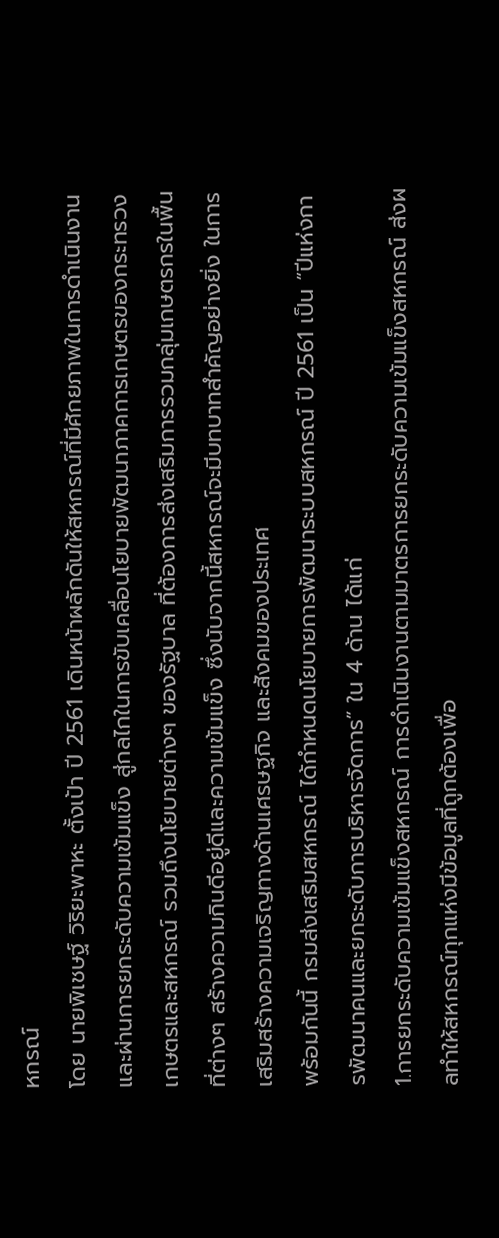หกรณ์
โดย นายพิเชษฐ์ วิริยะพาหะ ตั้งเป้า ปี 2561 เดินหน้าผลักดันให้สหกรณ์ที่มีศักยภาพในการดำเนินงาน และผ่านการยกระดับความเข้มแข็ง สู่กลไกในการขับเคลื่อนโยบายพัฒนาภาคการเกษตรของกระทรวงเกษตรและสหกรณ์ รวมถึงนโยบายต่างๆ ของรัฐบาล ที่ต้องการส่งเสริมการรวมกลุ่มเกษตรกรในพื้นที่ต่างๆ สร้างความกินดีอยู่ดีและความเข้มแข็ง ซึ่งนับจากนี้สหกรณ์จะมีบทบาทสำคัญอย่างยิ่ง ในการเสริมสร้างความเจริญทางด้านเศรษฐกิจ และสังคมของประเทศ
พร้อมกันนี้ กรมส่งเสริมสหกรณ์ ได้กำหนดนโยบายการพัฒนาระบบสหกรณ์ ปี 2561 เป็น “ปีแห่งการพัฒนาคนและยกระดับการบริหารจัดการ” ใน 4 ด้าน ได้แก่
1.การยกระดับความเข้มแข็งสหกรณ์ การดำเนินงานตามมาตรการยกระดับความเข้มแข็งสหกรณ์ ส่งผลทำให้สหกรณ์ทุกแห่งมีข้อมูลที่ถูกต้องเพื่อ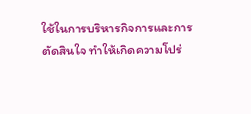ใช้ในการบริหารกิจการและการตัดสินใจ ทำให้เกิดความโปร่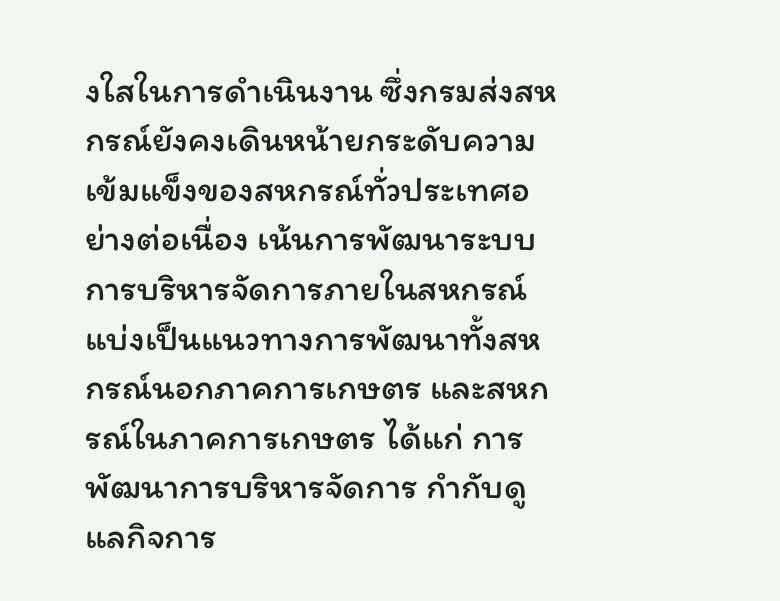งใสในการดำเนินงาน ซึ่งกรมส่งสหกรณ์ยังคงเดินหน้ายกระดับความเข้มแข็งของสหกรณ์ทั่วประเทศอย่างต่อเนื่อง เน้นการพัฒนาระบบการบริหารจัดการภายในสหกรณ์ แบ่งเป็นแนวทางการพัฒนาทั้งสหกรณ์นอกภาคการเกษตร และสหกรณ์ในภาคการเกษตร ได้แก่ การพัฒนาการบริหารจัดการ กำกับดูแลกิจการ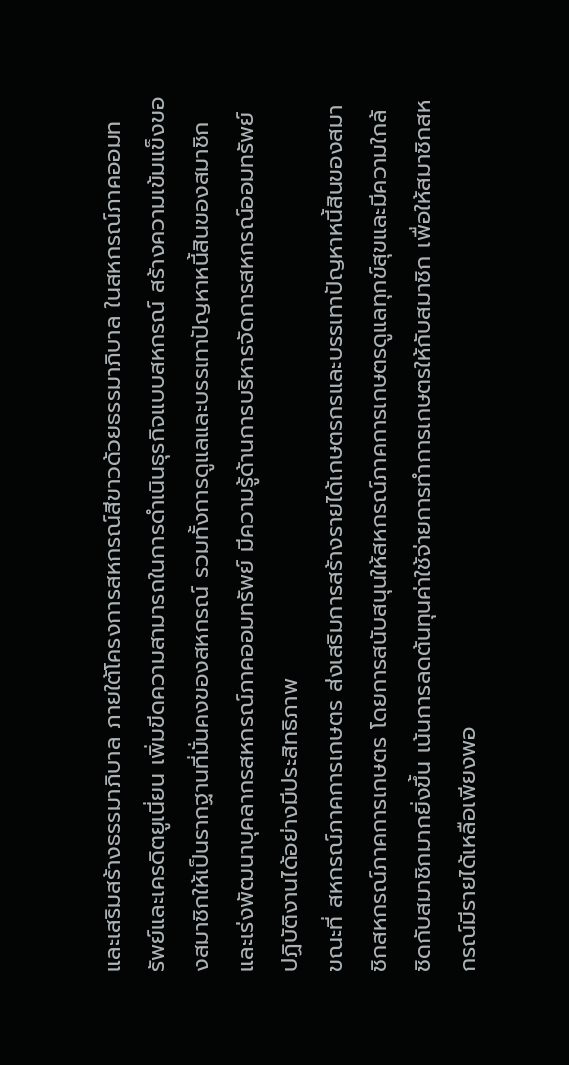และเสริมสร้างธรรมาภิบาล ภายใต้โครงการสหกรณ์สีขาวด้วยธรรมาภิบาล ในสหกรณ์ภาคออมทรัพย์และเครดิตยูเนี่ยน เพิ่มขีดความสามารถในการดำเนินธุรกิจแบบสหกรณ์ สร้างความเข้มแข็งของสมาชิกให้เป็นรากฐานที่มั่นคงของสหกรณ์ รวมทั้งการดูแลและบรรเทาปัญหาหนี้สินของสมาชิก และเร่งพัฒนาบุคลากรสหกรณ์ภาคออมทรัพย์ มีความรู้ด้านการบริหารจัดการสหกรณ์ออมทรัพย์ ปฏิบัติงานได้อย่างมีประสิทธิภาพ
ขณะที่ สหกรณ์ภาคการเกษตร ส่งเสริมการสร้างรายได้เกษตรกรและบรรเทาปัญหาหนี้สินของสมาชิกสหกรณ์ภาคการเกษตร โดยการสนับสนุนให้สหกรณ์ภาคการเกษตรดูแลทุกข์สุขและมีความใกล้ชิดกับสมาชิกมากยิ่งขึ้น เน้นการลดต้นทุนค่าใช้จ่ายการทำการเกษตรให้กับสมาชิก เพื่อให้สมาชิกสหกรณ์มีรายได้เหลือเพียงพอ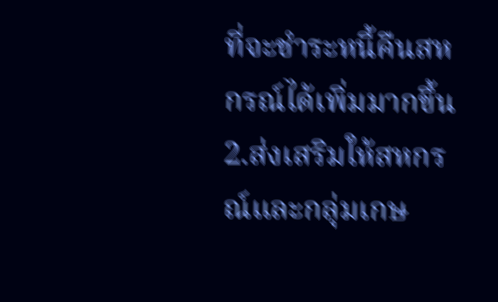ที่จะชำระหนี้คืนสหกรณ์ได้เพิ่มมากขึ้น
2.ส่งเสริมให้สหกรณ์และกลุ่มเกษ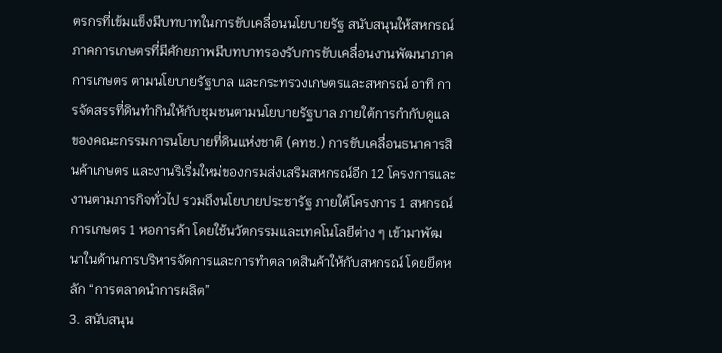ตรกรที่เข้มแข็งมีบทบาทในการขับเคลื่อนนโยบายรัฐ สนับสนุนให้สหกรณ์ภาคการเกษตรที่มีศักยภาพมีบทบาทรองรับการขับเคลื่อนงานพัฒนาภาคการเกษตร ตามนโยบายรัฐบาล และกระทรวงเกษตรและสหกรณ์ อาทิ การจัดสรรที่ดินทำกินให้กับชุมชนตามนโยบายรัฐบาล ภายใต้การกำกับดูแลของคณะกรรมการนโยบายที่ดินแห่งชาติ (คทช.) การขับเคลื่อนธนาคารสินค้าเกษตร และงานริเริ่มใหม่ของกรมส่งเสริมสหกรณ์อีก 12 โครงการและงานตามภารกิจทั่วไป รวมถึงนโยบายประชารัฐ ภายใต้โครงการ 1 สหกรณ์การเกษตร 1 หอการค้า โดยใช้นวัตกรรมและเทคโนโลยีต่าง ๆ เข้ามาพัฒนาในด้านการบริหารจัดการและการทำตลาดสินค้าให้กับสหกรณ์ โดยยึดหลัก “การตลาดนำการผลิต”
3. สนับสนุน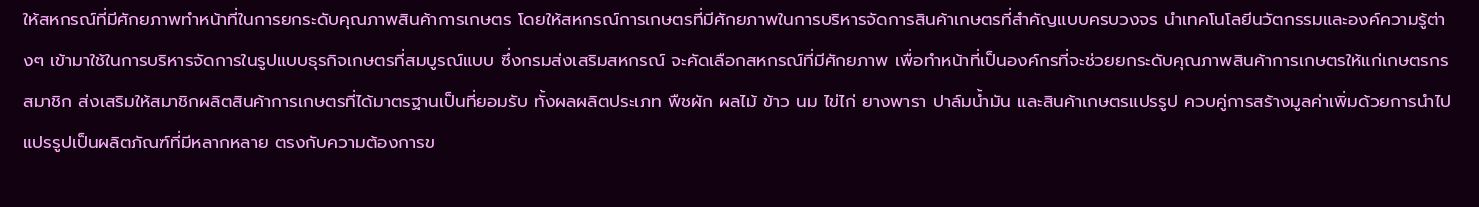ให้สหกรณ์ที่มีศักยภาพทำหน้าที่ในการยกระดับคุณภาพสินค้าการเกษตร โดยให้สหกรณ์การเกษตรที่มีศักยภาพในการบริหารจัดการสินค้าเกษตรที่สำคัญแบบครบวงจร นำเทคโนโลยีนวัตกรรมและองค์ความรู้ต่างๆ เข้ามาใช้ในการบริหารจัดการในรูปแบบธุรกิจเกษตรที่สมบูรณ์แบบ ซึ่งกรมส่งเสริมสหกรณ์ จะคัดเลือกสหกรณ์ที่มีศักยภาพ เพื่อทำหน้าที่เป็นองค์กรที่จะช่วยยกระดับคุณภาพสินค้าการเกษตรให้แก่เกษตรกรสมาชิก ส่งเสริมให้สมาชิกผลิตสินค้าการเกษตรที่ได้มาตรฐานเป็นที่ยอมรับ ทั้งผลผลิตประเภท พืชผัก ผลไม้ ข้าว นม ไข่ไก่ ยางพารา ปาล์มน้ำมัน และสินค้าเกษตรแปรรูป ควบคู่การสร้างมูลค่าเพิ่มด้วยการนำไปแปรรูปเป็นผลิตภัณฑ์ที่มีหลากหลาย ตรงกับความต้องการข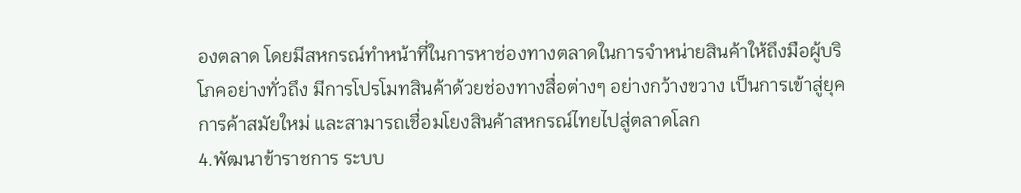องตลาด โดยมีสหกรณ์ทำหน้าที่ในการหาช่องทางตลาดในการจำหน่ายสินค้าให้ถึงมือผู้บริโภคอย่างทั่วถึง มีการโปรโมทสินค้าด้วยช่องทางสื่อต่างๆ อย่างกว้างขวาง เป็นการเข้าสู่ยุคการค้าสมัยใหม่ และสามารถเชื่อมโยงสินค้าสหกรณ์ไทยไปสู่ตลาดโลก
4.พัฒนาข้าราชการ ระบบ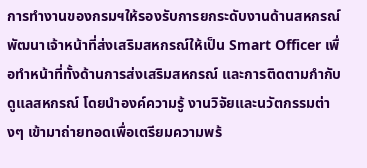การทำงานของกรมฯให้รองรับการยกระดับงานด้านสหกรณ์ พัฒนาเจ้าหน้าที่ส่งเสริมสหกรณ์ให้เป็น Smart Officer เพื่อทำหน้าที่ทั้งด้านการส่งเสริมสหกรณ์ และการติดตามกำกับดูแลสหกรณ์ โดยนำองค์ความรู้ งานวิจัยและนวัตกรรมต่างๆ เข้ามาถ่ายทอดเพื่อเตรียมความพร้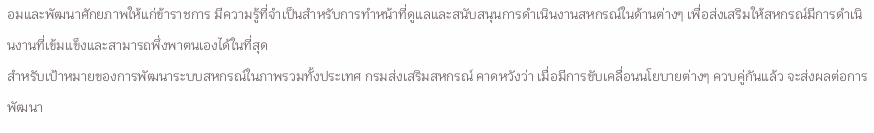อมและพัฒนาศักยภาพให้แก่ข้าราชการ มีความรู้ที่จำเป็นสำหรับการทำหน้าที่ดูแลและสนับสนุนการดำเนินงานสหกรณ์ในด้านต่างๆ เพื่อส่งเสริมให้สหกรณ์มีการดำเนินงานที่เข้มแข็งและสามารถพึ่งพาตนเองได้ในที่สุด
สำหรับเป้าหมายของการพัฒนาระบบสหกรณ์ในภาพรวมทั้งประเทศ กรมส่งเสริมสหกรณ์ คาดหวังว่า เมื่อมีการขับเคลื่อนนโยบายต่างๆ ควบคู่กันแล้ว จะส่งผลต่อการพัฒนา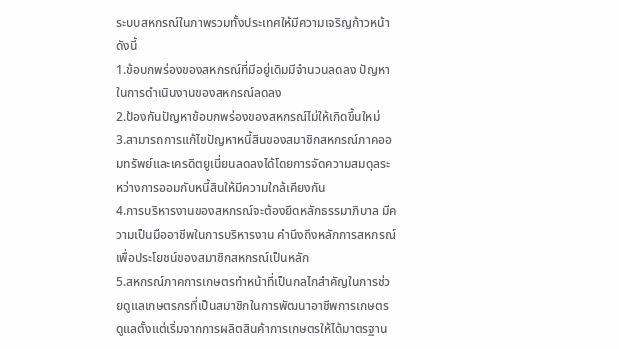ระบบสหกรณ์ในภาพรวมทั้งประเทศให้มีความเจริญก้าวหน้า ดังนี้
1.ข้อบกพร่องของสหกรณ์ที่มีอยู่เดิมมีจำนวนลดลง ปัญหาในการดำเนินงานของสหกรณ์ลดลง
2.ป้องกันปัญหาข้อบกพร่องของสหกรณ์ไม่ให้เกิดขึ้นใหม่
3.สามารถการแก้ไขปัญหาหนี้สินของสมาชิกสหกรณ์ภาคออมทรัพย์และเครดิตยูเนี่ยนลดลงได้โดยการจัดความสมดุลระหว่างการออมกับหนี้สินให้มีความใกล้เคียงกัน
4.การบริหารงานของสหกรณ์จะต้องยึดหลักธรรมาภิบาล มีความเป็นมืออาชีพในการบริหารงาน คำนึงถึงหลักการสหกรณ์เพื่อประโยชน์ของสมาชิกสหกรณ์เป็นหลัก
5.สหกรณ์ภาคการเกษตรทำหน้าที่เป็นกลไกสำคัญในการช่วยดูแลเกษตรกรที่เป็นสมาชิกในการพัฒนาอาชีพการเกษตร ดูแลตั้งแต่เริ่มจากการผลิตสินค้าการเกษตรให้ได้มาตรฐาน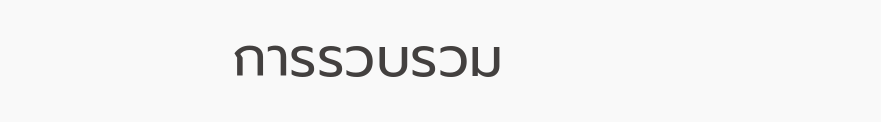การรวบรวม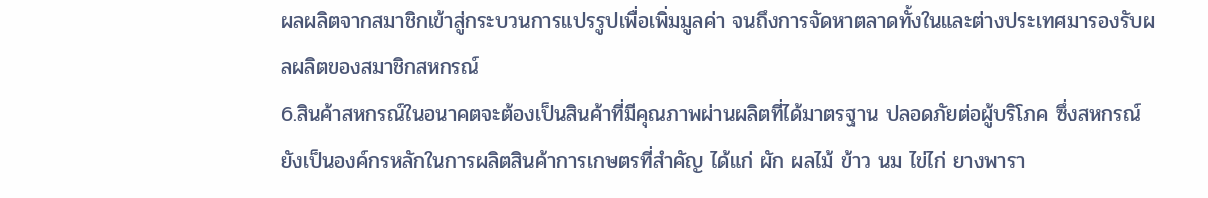ผลผลิตจากสมาชิกเข้าสู่กระบวนการแปรรูปเพื่อเพิ่มมูลค่า จนถึงการจัดหาตลาดทั้งในและต่างประเทศมารองรับผลผลิตของสมาชิกสหกรณ์
6.สินค้าสหกรณ์ในอนาคตจะต้องเป็นสินค้าที่มีคุณภาพผ่านผลิตที่ได้มาตรฐาน ปลอดภัยต่อผู้บริโภค ซึ่งสหกรณ์ยังเป็นองค์กรหลักในการผลิตสินค้าการเกษตรที่สำคัญ ได้แก่ ผัก ผลไม้ ข้าว นม ไข่ไก่ ยางพารา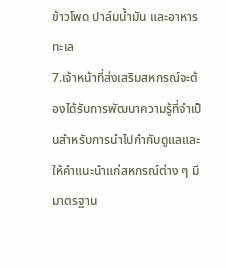ข้าวโพด ปาล์มน้ำมัน และอาหารทะเล
7.เจ้าหน้าที่ส่งเสริมสหกรณ์จะต้องได้รับการพัฒนาความรู้ที่จำเป็นสำหรับการนำไปกำกับดูแลและให้คำแนะนำแก่สหกรณ์ต่าง ๆ มีมาตรฐาน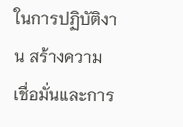ในการปฏิบัติงาน สร้างความเชื่อมั่นและการ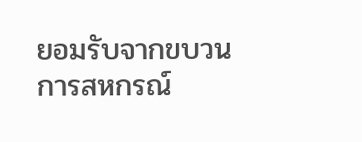ยอมรับจากขบวนการสหกรณ์